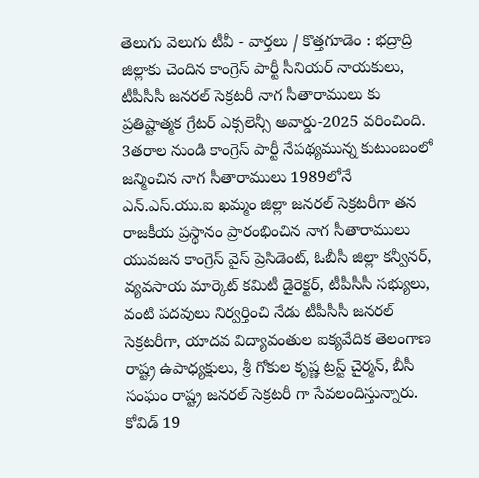తెలుగు వెలుగు టీవీ - వార్తలు / కొత్తగూడెం : భద్రాద్రి జిల్లాకు చెందిన కాంగ్రెస్ పార్టీ సీనియర్ నాయకులు, టీపీసీసీ జనరల్ సెక్రటరీ నాగ సీతారాములు కు ప్రతిష్టాత్మక గ్రేటర్ ఎక్సలెన్సీ అవార్డు-2025 వరించింది. 3తరాల నుండి కాంగ్రెస్ పార్టీ నేపథ్యమున్న కుటుంబంలో జన్మించిన నాగ సీతారాములు 1989లోనే ఎన్.ఎస్.యు.ఐ ఖమ్మం జిల్లా జనరల్ సెక్రటరీగా తన రాజకీయ ప్రస్థానం ప్రారంభించిన నాగ సీతారాములు యువజన కాంగ్రెస్ వైస్ ప్రెసిడెంట్, ఓబీసీ జిల్లా కన్వీనర్, వ్యవసాయ మార్కెట్ కమిటీ డైరెక్టర్, టీపీసీసీ సభ్యులు, వంటి పదవులు నిర్వర్తించి నేడు టీపీసీసీ జనరల్ సెక్రటరీగా, యాదవ విద్యావంతుల ఐక్యవేదిక తెలంగాణ రాష్ట్ర ఉపాధ్యక్షులు, శ్రీ గోకుల కృష్ణ ట్రస్ట్ చైర్మన్, బీసీ సంఘం రాష్ట్ర జనరల్ సెక్రటరీ గా సేవలందిస్తున్నారు. కోవిడ్ 19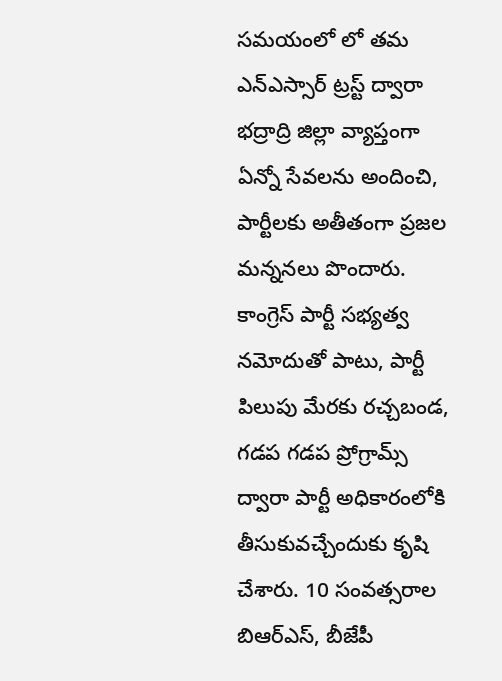సమయంలో లో తమ ఎన్ఎస్సార్ ట్రస్ట్ ద్వారా భద్రాద్రి జిల్లా వ్యాప్తంగా ఏన్నో సేవలను అందించి, పార్టీలకు అతీతంగా ప్రజల మన్ననలు పొందారు. కాంగ్రెస్ పార్టీ సభ్యత్వ నమోదుతో పాటు, పార్టీ పిలుపు మేరకు రచ్చబండ, గడప గడప ప్రోగ్రామ్స్ ద్వారా పార్టీ అధికారంలోకి తీసుకువచ్చేందుకు కృషి చేశారు. 10 సంవత్సరాల బిఆర్ఎస్, బీజేపీ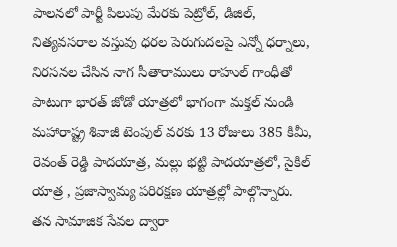పాలనలో పార్టీ పిలుపు మేరకు పెట్రోల్, డిజిల్, నిత్యవసరాల వస్తువు ధరల పెరుగుదలపై ఎన్నో ధర్నాలు, నిరసనల చేసిన నాగ సీతారాములు రాహుల్ గాంధీతో పాటుగా భారత్ జోడో యాత్రలో భాగంగా మక్తల్ నుండి మహారాష్ట్ర శివాజీ టెంపుల్ వరకు 13 రోజులు 385 కిమీ, రెవంత్ రెడ్డి పాదయాత్ర, మల్లు భట్టి పాదయాత్రలో, సైకిల్ యాత్ర , ప్రజాస్వామ్య పరిరక్షణ యాత్రల్లో పాల్గొన్నారు. తన సామాజిక సేవల ద్వారా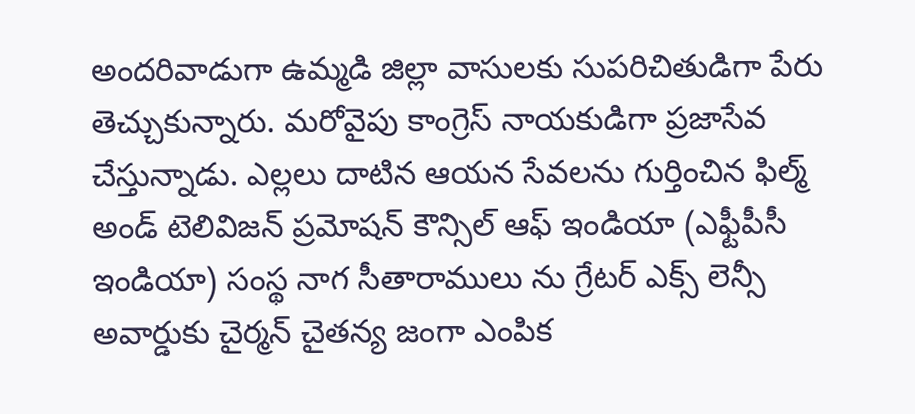అందరివాడుగా ఉమ్మడి జిల్లా వాసులకు సుపరిచితుడిగా పేరు తెచ్చుకున్నారు. మరోవైపు కాంగ్రెస్ నాయకుడిగా ప్రజాసేవ చేస్తున్నాడు. ఎల్లలు దాటిన ఆయన సేవలను గుర్తించిన ఫిల్మ్ అండ్ టెలివిజన్ ప్రమోషన్ కౌన్సిల్ ఆఫ్ ఇండియా (ఎఫ్టీపీసీ ఇండియా) సంస్థ నాగ సీతారాములు ను గ్రేటర్ ఎక్స్ లెన్సీ అవార్డుకు చైర్మన్ చైతన్య జంగా ఎంపిక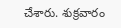చేశారు. శుక్రవారం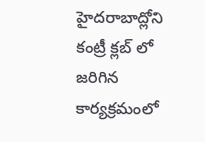హైదరాబాద్లోని కంట్రీ క్లబ్ లో జరిగిన కార్యక్రమంలో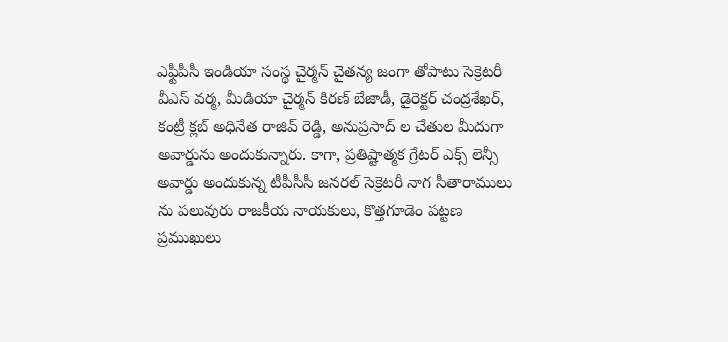ఎఫ్టీపీసీ ఇండియా సంస్థ చైర్మన్ చైతన్య జంగా తోపాటు సెక్రెటరీ వీఎస్ వర్మ, మీడియా చైర్మన్ కిరణ్ బేజాడీ, డైరెక్టర్ చంద్రశేఖర్, కంట్రీ క్లబ్ అధినేత రాజివ్ రెడ్డి, అనుప్రసాద్ ల చేతుల మీదుగా అవార్డును అందుకున్నారు. కాగా, ప్రతిష్టాత్మక గ్రేటర్ ఎక్స్ లెన్సీ అవార్డు అందుకున్న టీపీసీసీ జనరల్ సెక్రెటరీ నాగ సీతారాములు ను పలువురు రాజకీయ నాయకులు, కొత్తగూడెం పట్టణ ప్రముఖులు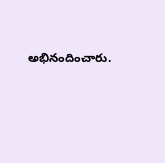అభినందించారు.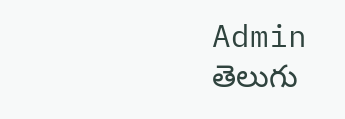Admin
తెలుగు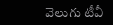వెలుగు టీవీ